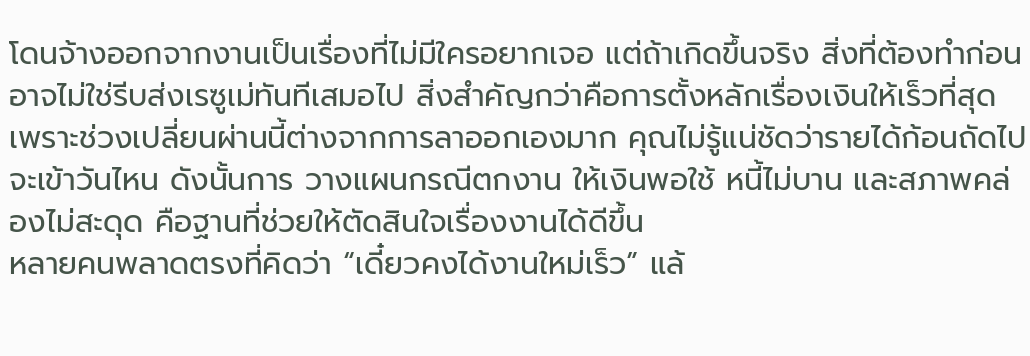โดนจ้างออกจากงานเป็นเรื่องที่ไม่มีใครอยากเจอ แต่ถ้าเกิดขึ้นจริง สิ่งที่ต้องทำก่อนอาจไม่ใช่รีบส่งเรซูเม่ทันทีเสมอไป สิ่งสำคัญกว่าคือการตั้งหลักเรื่องเงินให้เร็วที่สุด เพราะช่วงเปลี่ยนผ่านนี้ต่างจากการลาออกเองมาก คุณไม่รู้แน่ชัดว่ารายได้ก้อนถัดไปจะเข้าวันไหน ดังนั้นการ วางแผนกรณีตกงาน ให้เงินพอใช้ หนี้ไม่บาน และสภาพคล่องไม่สะดุด คือฐานที่ช่วยให้ตัดสินใจเรื่องงานได้ดีขึ้น
หลายคนพลาดตรงที่คิดว่า “เดี๋ยวคงได้งานใหม่เร็ว” แล้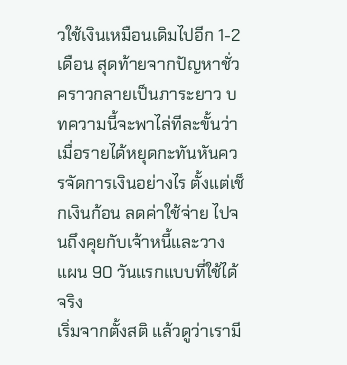วใช้เงินเหมือนเดิมไปอีก 1-2 เดือน สุดท้ายจากปัญหาชั่วคราวกลายเป็นภาระยาว บทความนี้จะพาไล่ทีละขั้นว่า เมื่อรายได้หยุดกะทันหันควรจัดการเงินอย่างไร ตั้งแต่เช็กเงินก้อน ลดค่าใช้จ่าย ไปจนถึงคุยกับเจ้าหนี้และวางแผน 90 วันแรกแบบที่ใช้ได้จริง
เริ่มจากตั้งสติ แล้วดูว่าเรามี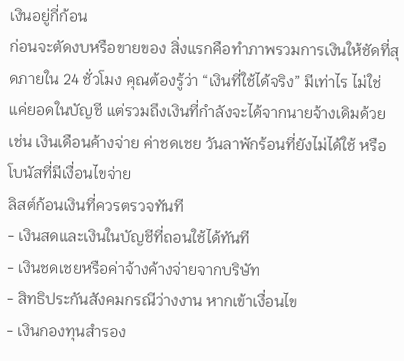เงินอยู่กี่ก้อน
ก่อนจะตัดงบหรือขายของ สิ่งแรกคือทำภาพรวมการเงินให้ชัดที่สุดภายใน 24 ชั่วโมง คุณต้องรู้ว่า “เงินที่ใช้ได้จริง” มีเท่าไร ไม่ใช่แค่ยอดในบัญชี แต่รวมถึงเงินที่กำลังจะได้จากนายจ้างเดิมด้วย เช่น เงินเดือนค้างจ่าย ค่าชดเชย วันลาพักร้อนที่ยังไม่ได้ใช้ หรือโบนัสที่มีเงื่อนไขจ่าย
ลิสต์ก้อนเงินที่ควรตรวจทันที
- เงินสดและเงินในบัญชีที่ถอนใช้ได้ทันที
- เงินชดเชยหรือค่าจ้างค้างจ่ายจากบริษัท
- สิทธิประกันสังคมกรณีว่างงาน หากเข้าเงื่อนไข
- เงินกองทุนสำรอง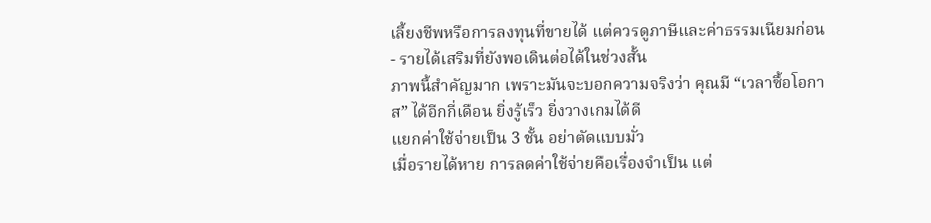เลี้ยงชีพหรือการลงทุนที่ขายได้ แต่ควรดูภาษีและค่าธรรมเนียมก่อน
- รายได้เสริมที่ยังพอเดินต่อได้ในช่วงสั้น
ภาพนี้สำคัญมาก เพราะมันจะบอกความจริงว่า คุณมี “เวลาซื้อโอกาส” ได้อีกกี่เดือน ยิ่งรู้เร็ว ยิ่งวางเกมได้ดี
แยกค่าใช้จ่ายเป็น 3 ชั้น อย่าตัดแบบมั่ว
เมื่อรายได้หาย การลดค่าใช้จ่ายคือเรื่องจำเป็น แต่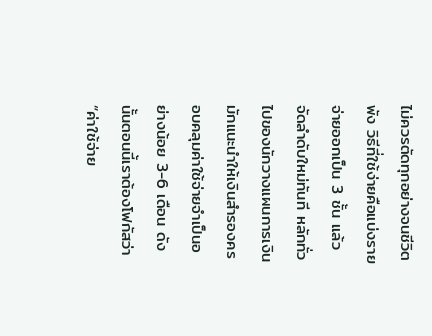ไม่ควรตัดทุกอย่างจนชีวิตพัง วิธีที่ใช้ง่ายคือแบ่งรายจ่ายออกเป็น 3 ชั้น แล้วจัดลำดับใหม่ทันที หลักทั่วไปของนักวางแผนการเงินมักแนะนำให้เงินสำรองครอบคลุมค่าใช้จ่ายจำเป็นอย่างน้อย 3-6 เดือน ดังนั้นตอนนี้เราต้องโฟกัสว่า “ค่าใช้จ่าย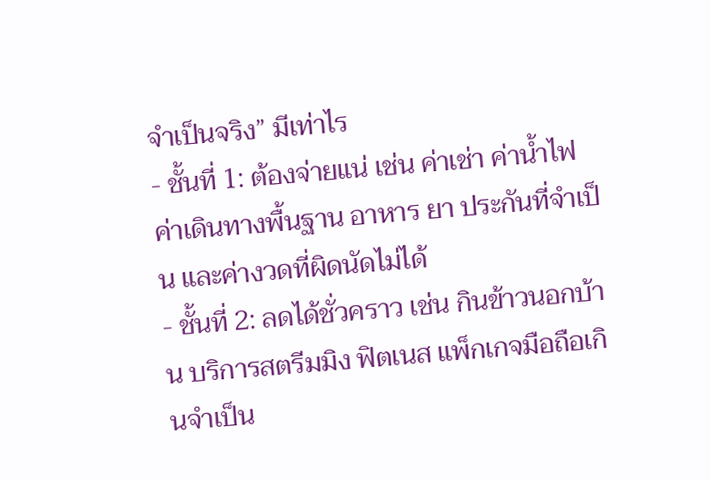จำเป็นจริง” มีเท่าไร
- ชั้นที่ 1: ต้องจ่ายแน่ เช่น ค่าเช่า ค่าน้ำไฟ ค่าเดินทางพื้นฐาน อาหาร ยา ประกันที่จำเป็น และค่างวดที่ผิดนัดไม่ได้
- ชั้นที่ 2: ลดได้ชั่วคราว เช่น กินข้าวนอกบ้าน บริการสตรีมมิง ฟิตเนส แพ็กเกจมือถือเกินจำเป็น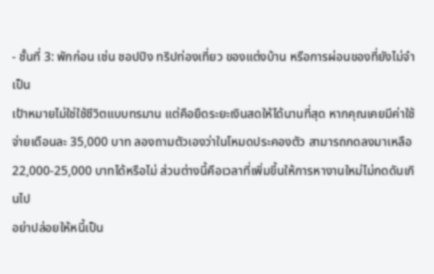- ชั้นที่ 3: พักก่อน เช่น ชอปปิง ทริปท่องเที่ยว ของแต่งบ้าน หรือการผ่อนของที่ยังไม่จำเป็น
เป้าหมายไม่ใช่ใช้ชีวิตแบบทรมาน แต่คือยืดระยะเงินสดให้ได้นานที่สุด หากคุณเคยมีค่าใช้จ่ายเดือนละ 35,000 บาท ลองถามตัวเองว่าในโหมดประคองตัว สามารถกดลงมาเหลือ 22,000-25,000 บาทได้หรือไม่ ส่วนต่างนี้คือเวลาที่เพิ่มขึ้นให้การหางานใหม่ไม่กดดันเกินไป
อย่าปล่อยให้หนี้เป็น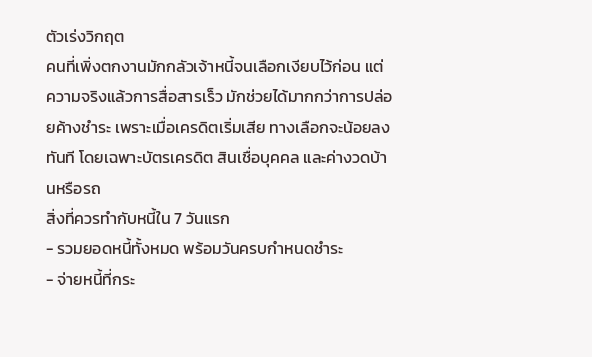ตัวเร่งวิกฤต
คนที่เพิ่งตกงานมักกลัวเจ้าหนี้จนเลือกเงียบไว้ก่อน แต่ความจริงแล้วการสื่อสารเร็ว มักช่วยได้มากกว่าการปล่อยค้างชำระ เพราะเมื่อเครดิตเริ่มเสีย ทางเลือกจะน้อยลงทันที โดยเฉพาะบัตรเครดิต สินเชื่อบุคคล และค่างวดบ้านหรือรถ
สิ่งที่ควรทำกับหนี้ใน 7 วันแรก
- รวมยอดหนี้ทั้งหมด พร้อมวันครบกำหนดชำระ
- จ่ายหนี้ที่กระ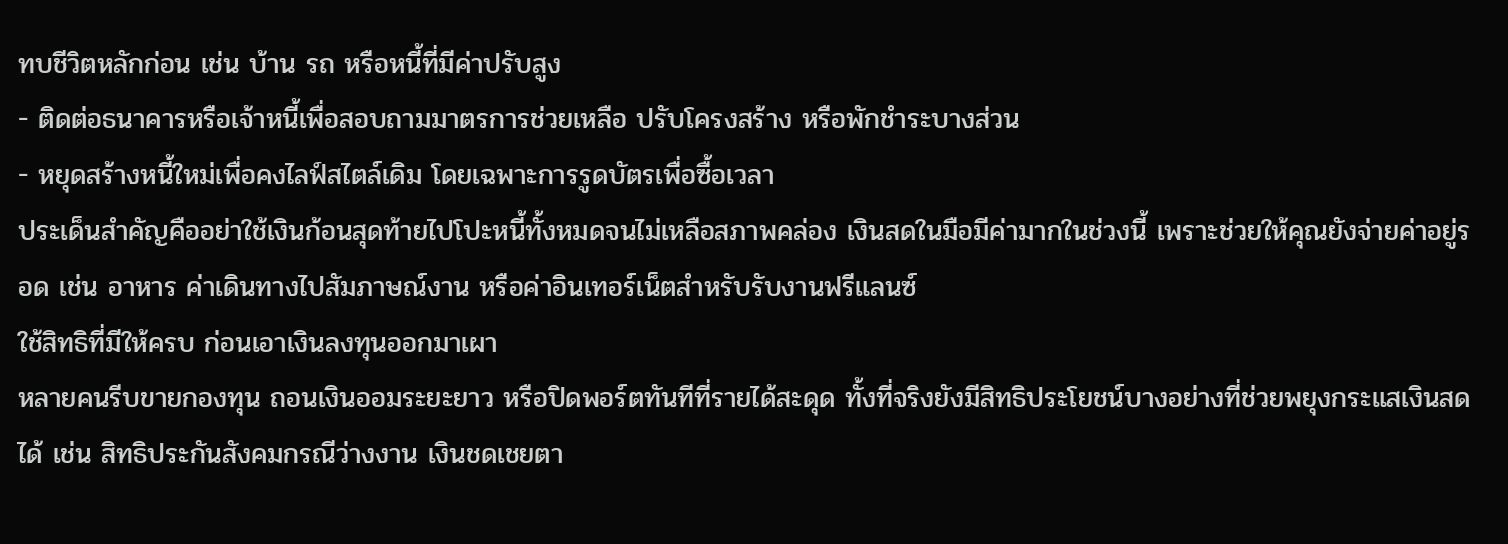ทบชีวิตหลักก่อน เช่น บ้าน รถ หรือหนี้ที่มีค่าปรับสูง
- ติดต่อธนาคารหรือเจ้าหนี้เพื่อสอบถามมาตรการช่วยเหลือ ปรับโครงสร้าง หรือพักชำระบางส่วน
- หยุดสร้างหนี้ใหม่เพื่อคงไลฟ์สไตล์เดิม โดยเฉพาะการรูดบัตรเพื่อซื้อเวลา
ประเด็นสำคัญคืออย่าใช้เงินก้อนสุดท้ายไปโปะหนี้ทั้งหมดจนไม่เหลือสภาพคล่อง เงินสดในมือมีค่ามากในช่วงนี้ เพราะช่วยให้คุณยังจ่ายค่าอยู่รอด เช่น อาหาร ค่าเดินทางไปสัมภาษณ์งาน หรือค่าอินเทอร์เน็ตสำหรับรับงานฟรีแลนซ์
ใช้สิทธิที่มีให้ครบ ก่อนเอาเงินลงทุนออกมาเผา
หลายคนรีบขายกองทุน ถอนเงินออมระยะยาว หรือปิดพอร์ตทันทีที่รายได้สะดุด ทั้งที่จริงยังมีสิทธิประโยชน์บางอย่างที่ช่วยพยุงกระแสเงินสดได้ เช่น สิทธิประกันสังคมกรณีว่างงาน เงินชดเชยตา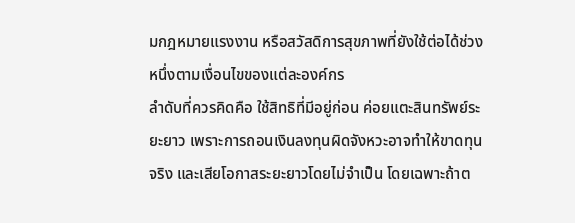มกฎหมายแรงงาน หรือสวัสดิการสุขภาพที่ยังใช้ต่อได้ช่วงหนึ่งตามเงื่อนไขของแต่ละองค์กร
ลำดับที่ควรคิดคือ ใช้สิทธิที่มีอยู่ก่อน ค่อยแตะสินทรัพย์ระยะยาว เพราะการถอนเงินลงทุนผิดจังหวะอาจทำให้ขาดทุนจริง และเสียโอกาสระยะยาวโดยไม่จำเป็น โดยเฉพาะถ้าต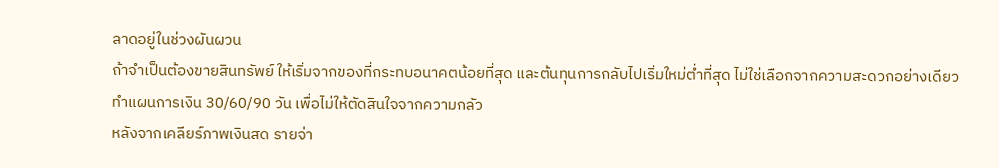ลาดอยู่ในช่วงผันผวน
ถ้าจำเป็นต้องขายสินทรัพย์ ให้เริ่มจากของที่กระทบอนาคตน้อยที่สุด และต้นทุนการกลับไปเริ่มใหม่ต่ำที่สุด ไม่ใช่เลือกจากความสะดวกอย่างเดียว
ทำแผนการเงิน 30/60/90 วัน เพื่อไม่ให้ตัดสินใจจากความกลัว
หลังจากเคลียร์ภาพเงินสด รายจ่า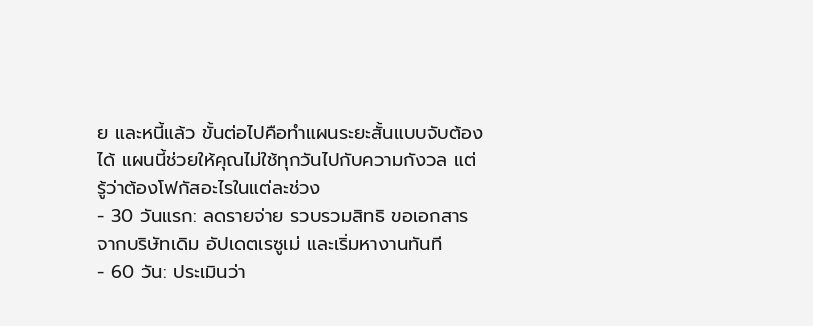ย และหนี้แล้ว ขั้นต่อไปคือทำแผนระยะสั้นแบบจับต้องได้ แผนนี้ช่วยให้คุณไม่ใช้ทุกวันไปกับความกังวล แต่รู้ว่าต้องโฟกัสอะไรในแต่ละช่วง
- 30 วันแรก: ลดรายจ่าย รวบรวมสิทธิ ขอเอกสารจากบริษัทเดิม อัปเดตเรซูเม่ และเริ่มหางานทันที
- 60 วัน: ประเมินว่า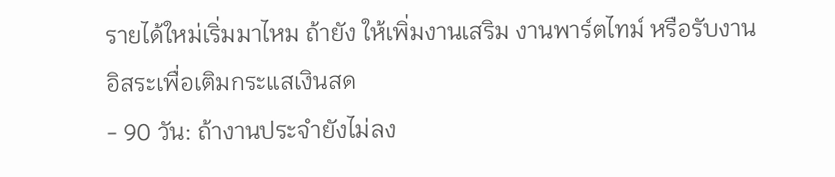รายได้ใหม่เริ่มมาไหม ถ้ายัง ให้เพิ่มงานเสริม งานพาร์ตไทม์ หรือรับงานอิสระเพื่อเติมกระแสเงินสด
- 90 วัน: ถ้างานประจำยังไม่ลง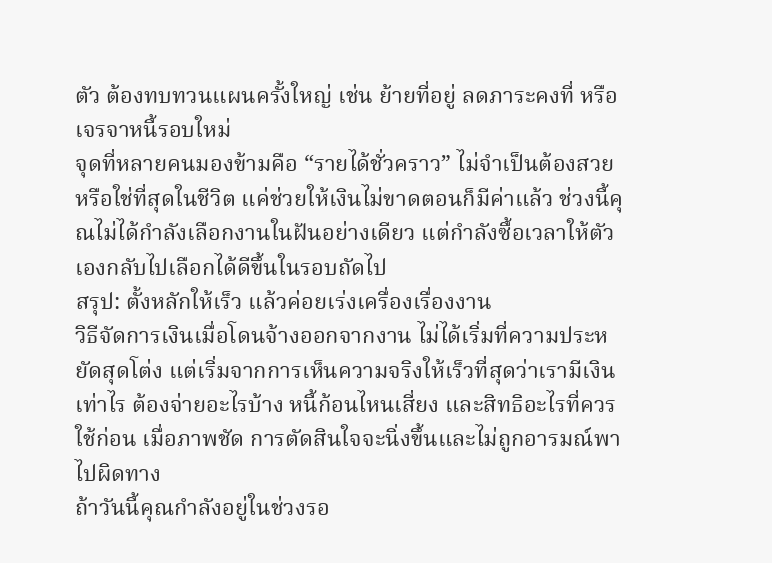ตัว ต้องทบทวนแผนครั้งใหญ่ เช่น ย้ายที่อยู่ ลดภาระคงที่ หรือเจรจาหนี้รอบใหม่
จุดที่หลายคนมองข้ามคือ “รายได้ชั่วคราว” ไม่จำเป็นต้องสวยหรือใช่ที่สุดในชีวิต แค่ช่วยให้เงินไม่ขาดตอนก็มีค่าแล้ว ช่วงนี้คุณไม่ได้กำลังเลือกงานในฝันอย่างเดียว แต่กำลังซื้อเวลาให้ตัวเองกลับไปเลือกได้ดีขึ้นในรอบถัดไป
สรุป: ตั้งหลักให้เร็ว แล้วค่อยเร่งเครื่องเรื่องงาน
วิธีจัดการเงินเมื่อโดนจ้างออกจากงาน ไม่ได้เริ่มที่ความประหยัดสุดโต่ง แต่เริ่มจากการเห็นความจริงให้เร็วที่สุดว่าเรามีเงินเท่าไร ต้องจ่ายอะไรบ้าง หนี้ก้อนไหนเสี่ยง และสิทธิอะไรที่ควรใช้ก่อน เมื่อภาพชัด การตัดสินใจจะนิ่งขึ้นและไม่ถูกอารมณ์พาไปผิดทาง
ถ้าวันนี้คุณกำลังอยู่ในช่วงรอ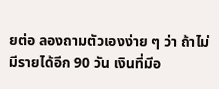ยต่อ ลองถามตัวเองง่าย ๆ ว่า ถ้าไม่มีรายได้อีก 90 วัน เงินที่มีอ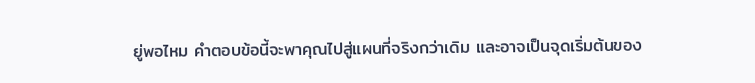ยู่พอไหม คำตอบข้อนี้จะพาคุณไปสู่แผนที่จริงกว่าเดิม และอาจเป็นจุดเริ่มต้นของ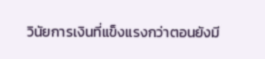วินัยการเงินที่แข็งแรงกว่าตอนยังมี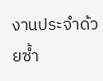งานประจำด้วยซ้ำ